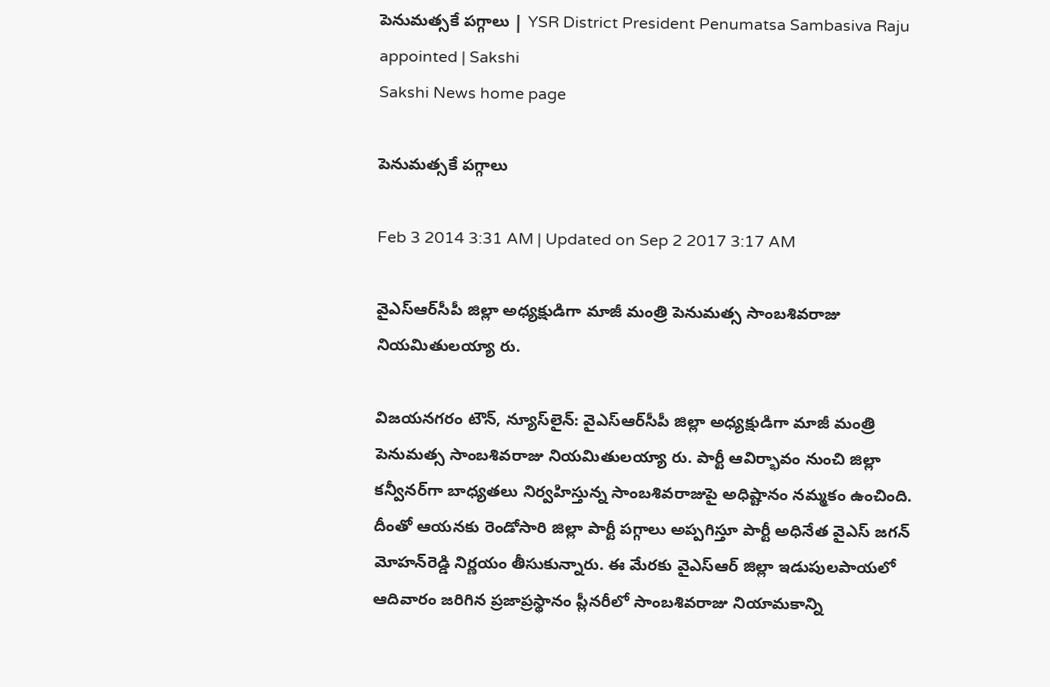పెనుమత్సకే పగ్గాలు | YSR District President Penumatsa Sambasiva Raju appointed | Sakshi
Sakshi News home page

పెనుమత్సకే పగ్గాలు

Feb 3 2014 3:31 AM | Updated on Sep 2 2017 3:17 AM

వైఎస్‌ఆర్‌సీపీ జిల్లా అధ్యక్షుడిగా మాజీ మంత్రి పెనుమత్స సాంబశివరాజు నియమితులయ్యా రు.

విజయనగరం టౌన్, న్యూస్‌లైన్: వైఎస్‌ఆర్‌సీపీ జిల్లా అధ్యక్షుడిగా మాజీ మంత్రి పెనుమత్స సాంబశివరాజు నియమితులయ్యా రు. పార్టీ ఆవిర్భావం నుంచి జిల్లా కన్వీనర్‌గా బాధ్యతలు నిర్వహిస్తున్న సాంబశివరాజుపై అధిష్టానం నమ్మకం ఉంచింది.  దీంతో ఆయనకు రెండోసారి జిల్లా పార్టీ పగ్గాలు అప్పగిస్తూ పార్టీ అధినేత వైఎస్ జగన్ మోహన్‌రెడ్డి నిర్ణయం తీసుకున్నారు. ఈ మేరకు వైఎస్‌ఆర్ జిల్లా ఇడుపులపాయలో ఆదివారం జరిగిన ప్రజాప్రస్థానం ప్లీనరీలో సాంబశివరాజు నియామకాన్ని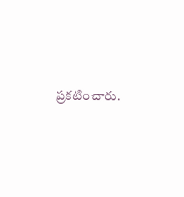ప్రకటించారు.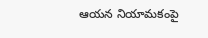ఆయన నియామకంపై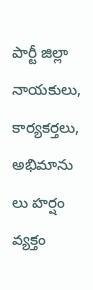పార్టీ జిల్లా నాయకులు, కార్యకర్తలు, అభిమాను లు హర్షం వ్యక్తం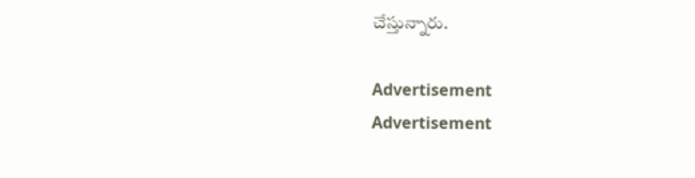చేస్తున్నారు.

Advertisement
Advertisement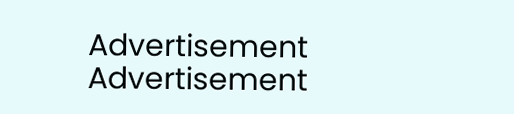Advertisement
Advertisement